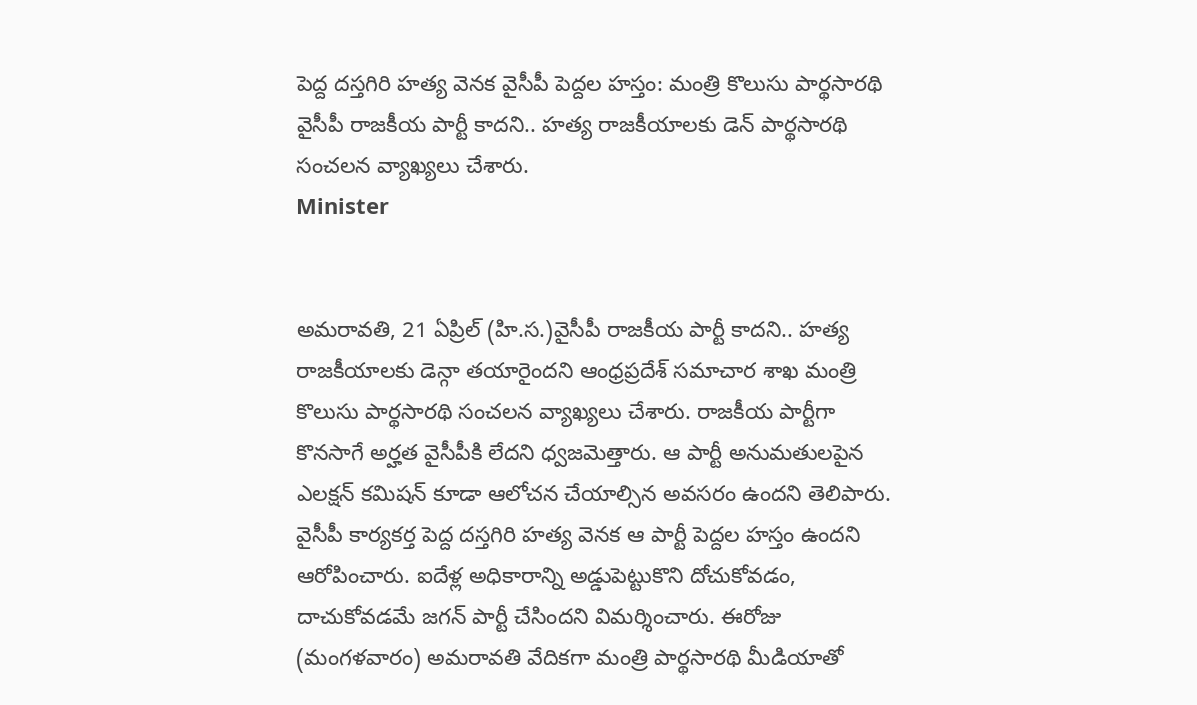పెద్ద దస్తగిరి హత్య వెనక వైసీపీ పెద్దల హస్తం: మంత్రి కొలుసు పార్థసారథి
వైసీపీ రాజకీయ పార్టీ కాదని.. హత్య రాజకీయాలకు డెన్ పార్థసారథి సంచలన వ్యాఖ్యలు చేశారు.
Minister


అమరావతి, 21 ఏప్రిల్ (హి.స.)వైసీపీ రాజకీయ పార్టీ కాదని.. హత్య రాజకీయాలకు డెన్గా తయారైందని ఆంధ్రప్రదేశ్ సమాచార శాఖ మంత్రి కొలుసు పార్థసారథి సంచలన వ్యాఖ్యలు చేశారు. రాజకీయ పార్టీగా కొనసాగే అర్హత వైసీపీకి లేదని ధ్వజమెత్తారు. ఆ పార్టీ అనుమతులపైన ఎలక్షన్ కమిషన్ కూడా ఆలోచన చేయాల్సిన అవసరం ఉందని తెలిపారు. వైసీపీ కార్యకర్త పెద్ద దస్తగిరి హత్య వెనక ఆ పార్టీ పెద్దల హస్తం ఉందని ఆరోపించారు. ఐదేళ్ల అధికారాన్ని అడ్డుపెట్టుకొని దోచుకోవడం, దాచుకోవడమే జగన్ పార్టీ చేసిందని విమర్శించారు. ఈరోజు (మంగళవారం) అమరావతి వేదికగా మంత్రి పార్థసారథి మీడియాతో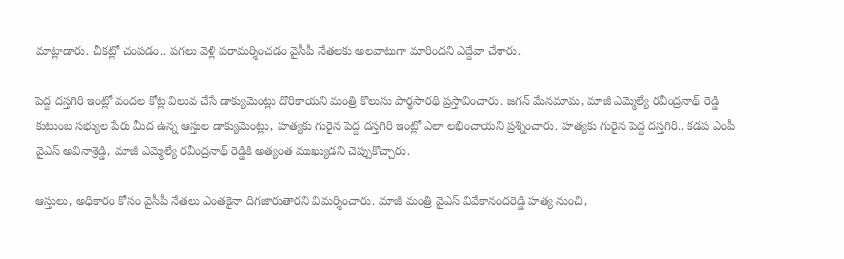మాట్లాడారు. చీకట్లో చంపడం.. పగలు వెళ్లి పరామర్శించడం వైసీపీ నేతలకు అలవాటుగా మారిందని ఎద్దేవా చేశారు.

పెద్ద దస్తగిరి ఇంట్లో వందల కోట్ల విలువ చేసే డాక్యుమెంట్లు దొరికాయని మంత్రి కొలుసు పార్థసారథి ప్రస్తావించారు. జగన్ మేనమామ, మాజీ ఎమ్మెల్యే రవీంద్రనాథ్ రెడ్డి కుటుంబ సభ్యుల పేరు మీద ఉన్న ఆస్తుల డాక్యుమెంట్లు, హత్యకు గురైన పెద్ద దస్తగిరి ఇంట్లో ఎలా లభించాయని ప్రశ్నించారు. హత్యకు గురైన పెద్ద దస్తగిరి.. కడప ఎంపీ వైఎస్ అవినాశ్రెడ్డి, మాజీ ఎమ్మెల్యే రవీంద్రనాథ్ రెడ్డికి అత్యంత ముఖ్యుడని చెప్పుకొచ్చారు.

ఆస్తులు, అధికారం కోసం వైసీపీ నేతలు ఎంతకైనా దిగజారుతారని విమర్శించారు. మాజీ మంత్రి వైఎస్ వివేకానందరెడ్డి హత్య నుంచి,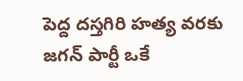పెద్ద దస్తగిరి హత్య వరకు జగన్ పార్టీ ఒకే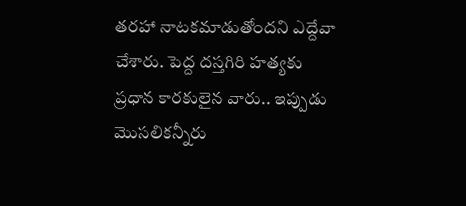తరహా నాటకమాడుతోందని ఎద్దేవా చేశారు. పెద్ద దస్తగిరి హత్యకు ప్రధాన కారకులైన వారు.. ఇప్పుడు మొసలికన్నీరు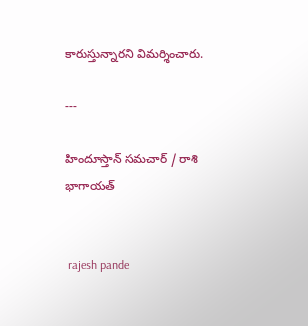కారుస్తున్నారని విమర్శించారు.

---

హిందూస్తాన్ సమచార్ / రాశి భాగాయత్


 rajesh pande